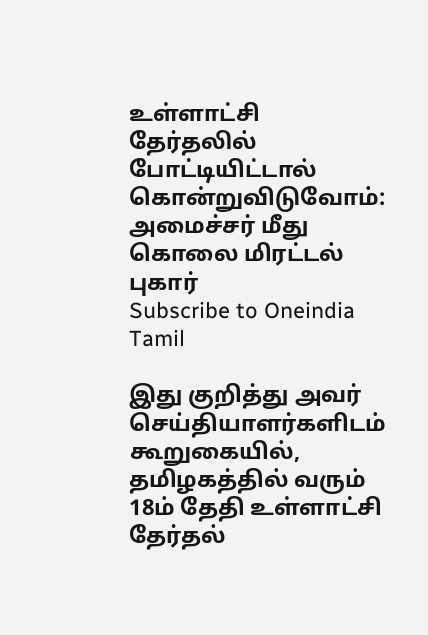உள்ளாட்சி தேர்தலில் போட்டியிட்டால் கொன்றுவிடுவோம்: அமைச்சர் மீது கொலை மிரட்டல் புகார்
Subscribe to Oneindia Tamil

இது குறித்து அவர் செய்தியாளர்களிடம் கூறுகையில்,
தமிழகத்தில் வரும் 18ம் தேதி உள்ளாட்சி தேர்தல்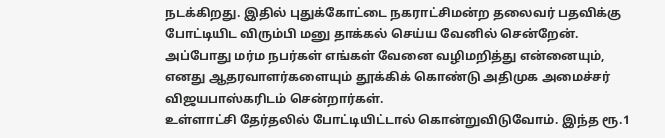நடக்கிறது. இதில் புதுக்கோட்டை நகராட்சிமன்ற தலைவர் பதவிக்கு போட்டியிட விரும்பி மனு தாக்கல் செய்ய வேனில் சென்றேன். அப்போது மர்ம நபர்கள் எங்கள் வேனை வழிமறித்து என்னையும், எனது ஆதரவாளர்களையும் தூக்கிக் கொண்டு அதிமுக அமைச்சர் விஜயபாஸ்கரிடம் சென்றார்கள்.
உள்ளாட்சி தேர்தலில் போட்டியிட்டால் கொன்றுவிடுவோம். இந்த ரூ.1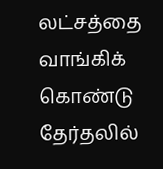லட்சத்தை வாங்கிக் கொண்டு தேர்தலில்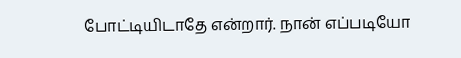போட்டியிடாதே என்றார். நான் எப்படியோ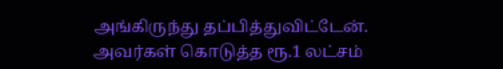அங்கிருந்து தப்பித்துவிட்டேன். அவர்கள் கொடுத்த ரூ.1 லட்சம்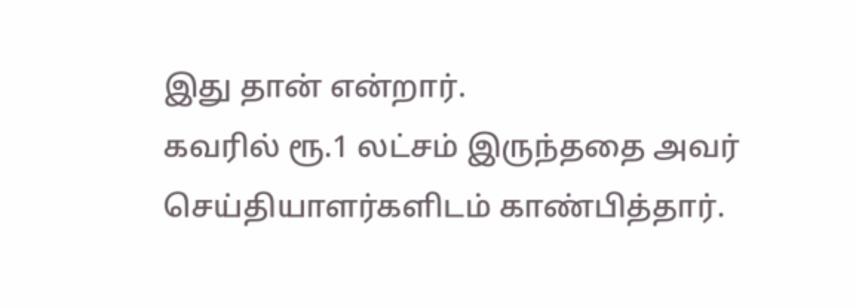இது தான் என்றார்.
கவரில் ரூ.1 லட்சம் இருந்ததை அவர் செய்தியாளர்களிடம் காண்பித்தார்.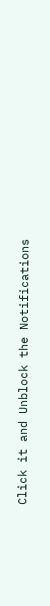Click it and Unblock the Notifications